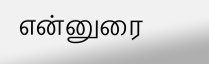என்னுரை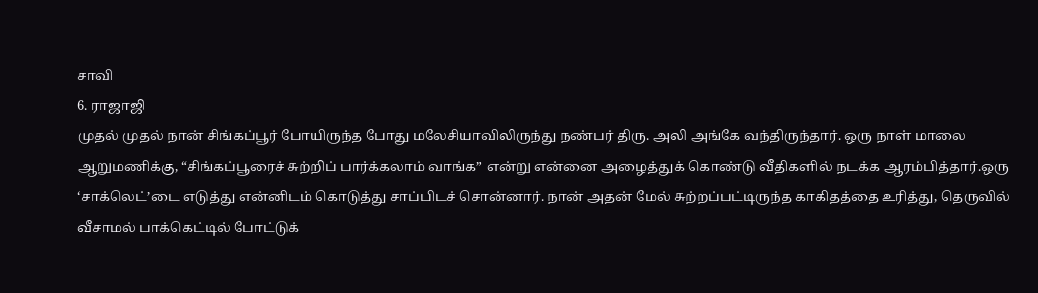சாவி
6. ராஜாஜி
முதல் முதல் நான் சிங்கப்பூர் போயிருந்த போது மலேசியாவிலிருந்து நண்பர் திரு. அலி அங்கே வந்திருந்தார். ஒரு நாள் மாலை ஆறுமணிக்கு, “சிங்கப்பூரைச் சுற்றிப் பார்க்கலாம் வாங்க” என்று என்னை அழைத்துக் கொண்டு வீதிகளில் நடக்க ஆரம்பித்தார்.ஒரு ‘சாக்லெட்’டை எடுத்து என்னிடம் கொடுத்து சாப்பிடச் சொன்னார். நான் அதன் மேல் சுற்றப்பட்டிருந்த காகிதத்தை உரித்து, தெருவில் வீசாமல் பாக்கெட்டில் போட்டுக்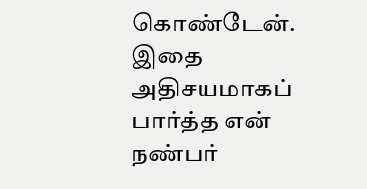கொண்டேன். இதை அதிசயமாகப் பார்த்த என் நண்பர்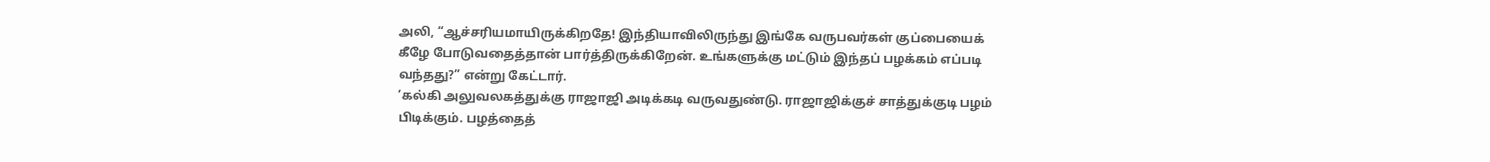அலி, “ஆச்சரியமாயிருக்கிறதே! இந்தியாவிலிருந்து இங்கே வருபவர்கள் குப்பையைக் கீழே போடுவதைத்தான் பார்த்திருக்கிறேன். உங்களுக்கு மட்டும் இந்தப் பழக்கம் எப்படி வந்தது?” என்று கேட்டார்.
‘கல்கி அலுவலகத்துக்கு ராஜாஜி அடிக்கடி வருவதுண்டு. ராஜாஜிக்குச் சாத்துக்குடி பழம் பிடிக்கும். பழத்தைத்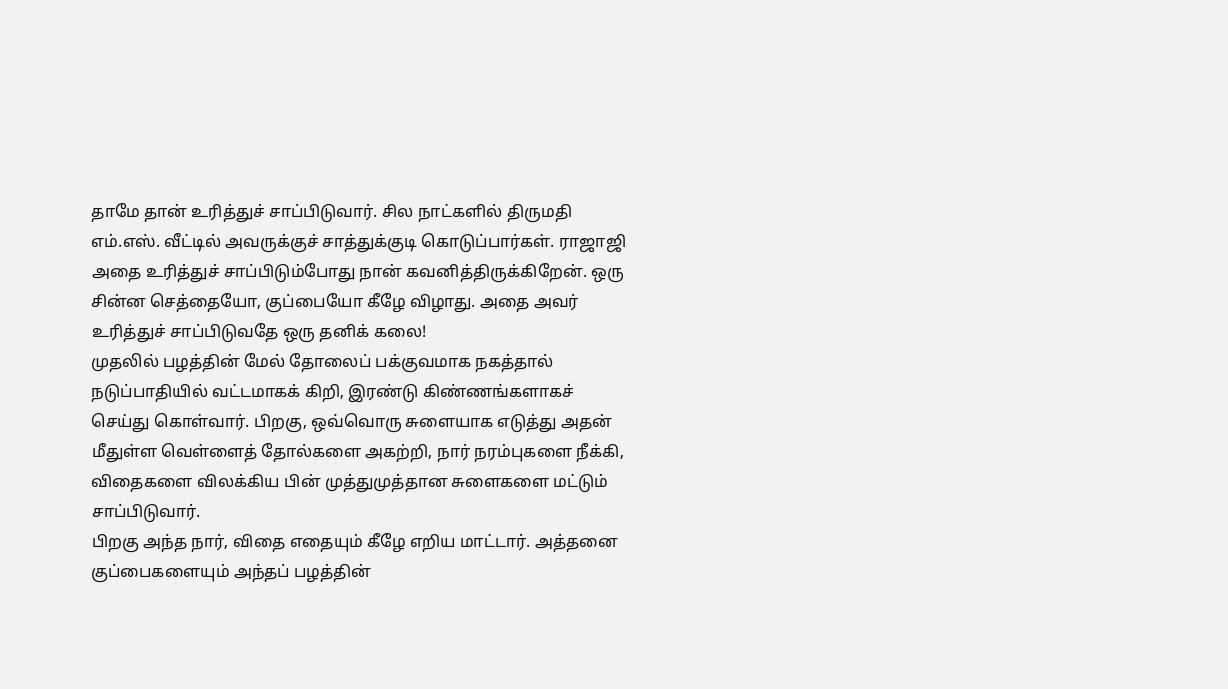தாமே தான் உரித்துச் சாப்பிடுவார். சில நாட்களில் திருமதி எம்.எஸ். வீட்டில் அவருக்குச் சாத்துக்குடி கொடுப்பார்கள். ராஜாஜி அதை உரித்துச் சாப்பிடும்போது நான் கவனித்திருக்கிறேன். ஒரு சின்ன செத்தையோ, குப்பையோ கீழே விழாது. அதை அவர் உரித்துச் சாப்பிடுவதே ஒரு தனிக் கலை!
முதலில் பழத்தின் மேல் தோலைப் பக்குவமாக நகத்தால் நடுப்பாதியில் வட்டமாகக் கிறி, இரண்டு கிண்ணங்களாகச் செய்து கொள்வார். பிறகு, ஒவ்வொரு சுளையாக எடுத்து அதன் மீதுள்ள வெள்ளைத் தோல்களை அகற்றி, நார் நரம்புகளை நீக்கி, விதைகளை விலக்கிய பின் முத்துமுத்தான சுளைகளை மட்டும் சாப்பிடுவார்.
பிறகு அந்த நார், விதை எதையும் கீழே எறிய மாட்டார். அத்தனை குப்பைகளையும் அந்தப் பழத்தின்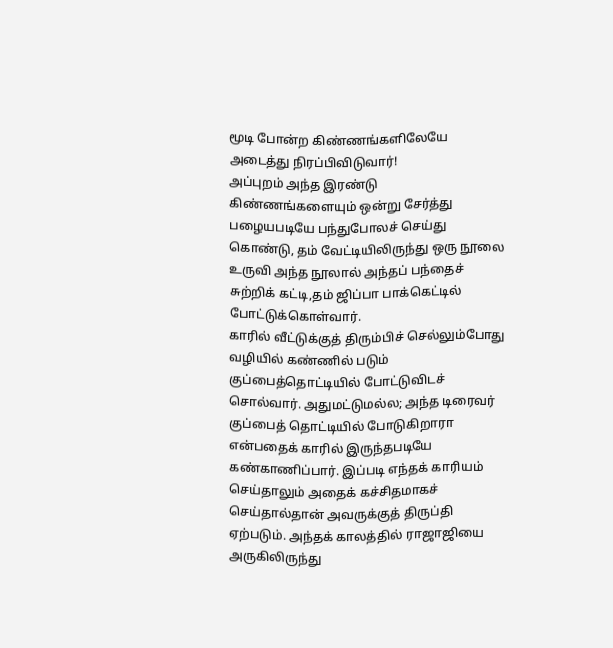மூடி போன்ற கிண்ணங்களிலேயே அடைத்து நிரப்பிவிடுவார்!
அப்புறம் அந்த இரண்டு கிண்ணங்களையும் ஒன்று சேர்த்து பழையபடியே பந்துபோலச் செய்து கொண்டு, தம் வேட்டியிலிருந்து ஒரு நூலை உருவி அந்த நூலால் அந்தப் பந்தைச் சுற்றிக் கட்டி,தம் ஜிப்பா பாக்கெட்டில் போட்டுக்கொள்வார்.
காரில் வீட்டுக்குத் திரும்பிச் செல்லும்போது வழியில் கண்ணில் படும் குப்பைத்தொட்டியில் போட்டுவிடச் சொல்வார். அதுமட்டுமல்ல; அந்த டிரைவர் குப்பைத் தொட்டியில் போடுகிறாரா என்பதைக் காரில் இருந்தபடியே கண்காணிப்பார். இப்படி எந்தக் காரியம் செய்தாலும் அதைக் கச்சிதமாகச் செய்தால்தான் அவருக்குத் திருப்தி ஏற்படும். அந்தக் காலத்தில் ராஜாஜியை அருகிலிருந்து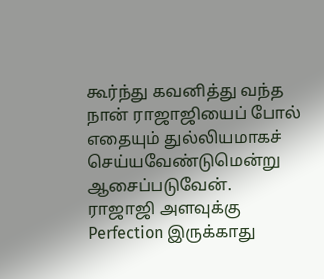கூர்ந்து கவனித்து வந்த நான் ராஜாஜியைப் போல் எதையும் துல்லியமாகச் செய்யவேண்டுமென்று ஆசைப்படுவேன்.
ராஜாஜி அளவுக்கு Perfection இருக்காது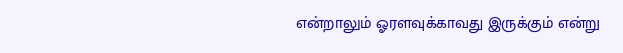என்றாலும் ஓரளவுக்காவது இருக்கும் என்று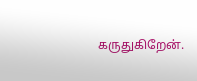கருதுகிறேன்.